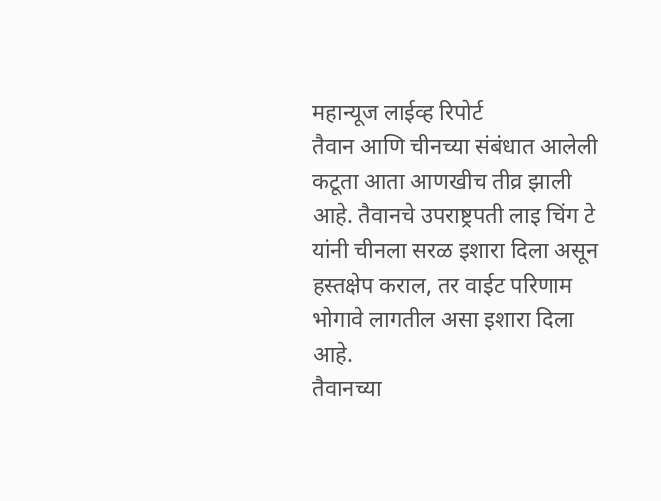महान्यूज लाईव्ह रिपोर्ट
तैवान आणि चीनच्या संबंधात आलेली कटूता आता आणखीच तीव्र झाली आहे. तैवानचे उपराष्ट्रपती लाइ चिंग टे यांनी चीनला सरळ इशारा दिला असून हस्तक्षेप कराल, तर वाईट परिणाम भोगावे लागतील असा इशारा दिला आहे.
तैवानच्या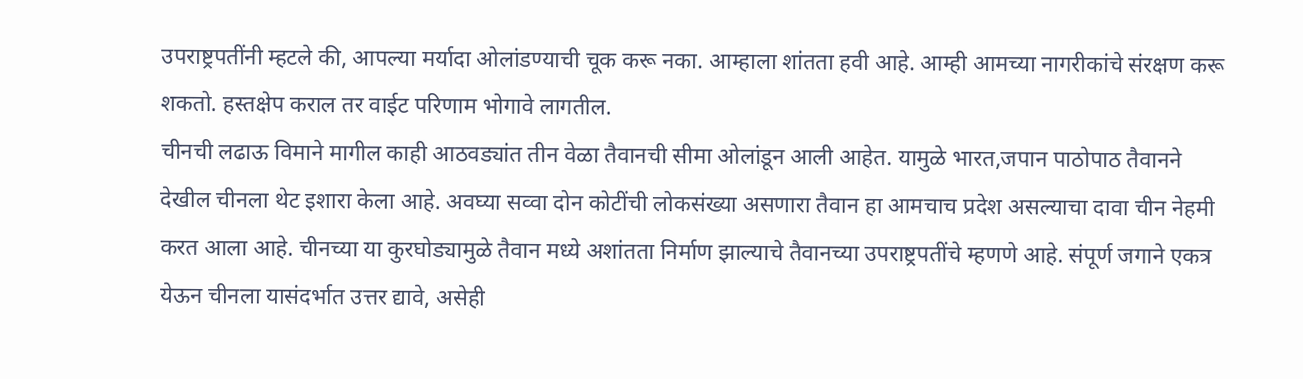उपराष्ट्रपतींनी म्हटले की, आपल्या मर्यादा ओलांडण्याची चूक करू नका. आम्हाला शांतता हवी आहे. आम्ही आमच्या नागरीकांचे संरक्षण करू शकतो. हस्तक्षेप कराल तर वाईट परिणाम भोगावे लागतील.
चीनची लढाऊ विमाने मागील काही आठवड्यांत तीन वेळा तैवानची सीमा ओलांडून आली आहेत. यामुळे भारत,जपान पाठोपाठ तैवानने देखील चीनला थेट इशारा केला आहे. अवघ्या सव्वा दोन कोटींची लोकसंख्या असणारा तैवान हा आमचाच प्रदेश असल्याचा दावा चीन नेहमी करत आला आहे. चीनच्या या कुरघोड्यामुळे तैवान मध्ये अशांतता निर्माण झाल्याचे तैवानच्या उपराष्ट्रपतींचे म्हणणे आहे. संपूर्ण जगाने एकत्र येऊन चीनला यासंदर्भात उत्तर द्यावे, असेही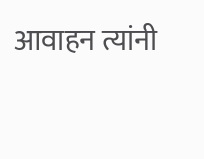आवाहन त्यांनी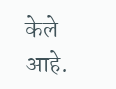केले आहे.